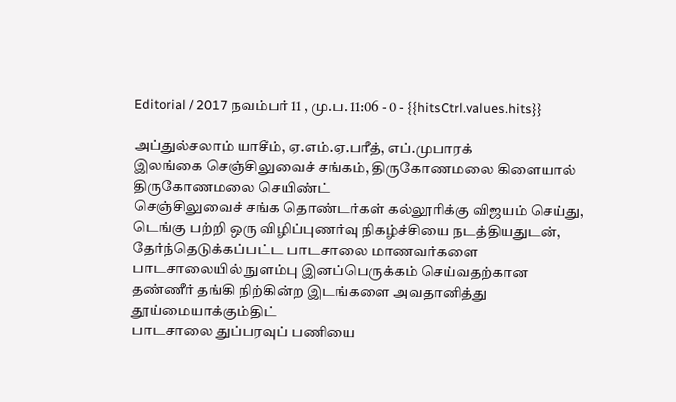Editorial / 2017 நவம்பர் 11 , மு.ப. 11:06 - 0 - {{hitsCtrl.values.hits}}

அப்துல்சலாம் யாசீம், ஏ.எம்.ஏ.பரீத், எப்.முபாரக்
இலங்கை செஞ்சிலுவைச் சங்கம், திருகோணமலை கிளையால் திருகோணமலை செயிண்ட்
செஞ்சிலுவைச் சங்க தொண்டர்கள் கல்லூரிக்கு விஜயம் செய்து, டெங்கு பற்றி ஒரு விழிப்புணர்வு நிகழ்ச்சியை நடத்தியதுடன், தேர்ந்தெடுக்கப்பட்ட பாடசாலை மாணவர்களை பாடசாலையில் நுளம்பு இனப்பெருக்கம் செய்வதற்கான தண்ணீர் தங்கி நிற்கின்ற இடங்களை அவதானித்து தூய்மையாக்கும்திட்
பாடசாலை துப்பரவுப் பணியை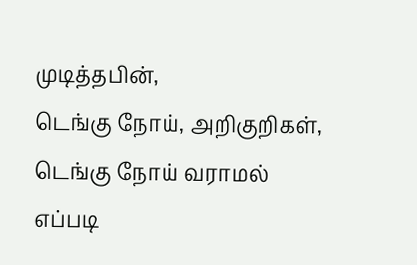முடித்தபின்,
டெங்கு நோய், அறிகுறிகள், டெங்கு நோய் வராமல் எப்படி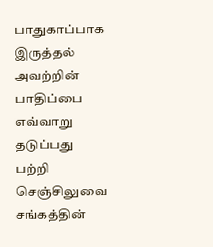பாதுகாப்பாக இருத்தல் அவற்றின் பாதிப்பை எவ்வாறு தடுப்பது பற்றி செஞ்சிலுவை சங்கத்தின்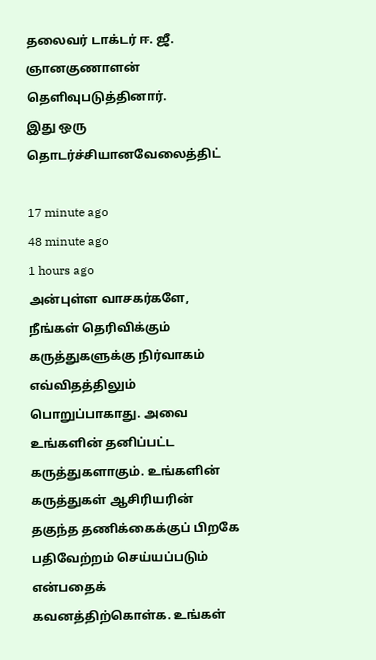தலைவர் டாக்டர் ஈ. ஜீ. ஞானகுணாளன் தெளிவுபடுத்தினார்.
இது ஒரு தொடர்ச்சியானவேலைத்திட்

17 minute ago
48 minute ago
1 hours ago
அன்புள்ள வாசகர்களே,
நீங்கள் தெரிவிக்கும் கருத்துகளுக்கு நிர்வாகம் எவ்விதத்திலும் பொறுப்பாகாது. அவை உங்களின் தனிப்பட்ட கருத்துகளாகும். உங்களின் கருத்துகள் ஆசிரியரின் தகுந்த தணிக்கைக்குப் பிறகே பதிவேற்றம் செய்யப்படும் என்பதைக் கவனத்திற்கொள்க. உங்கள்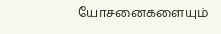யோசனைகளையும்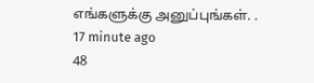எங்களுக்கு அனுப்புங்கள். .
17 minute ago
48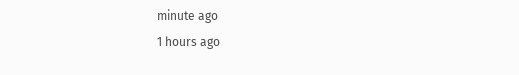minute ago
1 hours ago